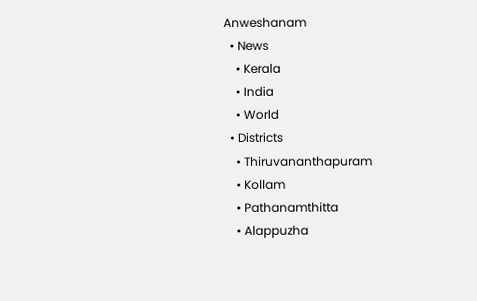Anweshanam
  • News
    • Kerala
    • India
    • World
  • Districts
    • Thiruvananthapuram
    • Kollam
    • Pathanamthitta
    • Alappuzha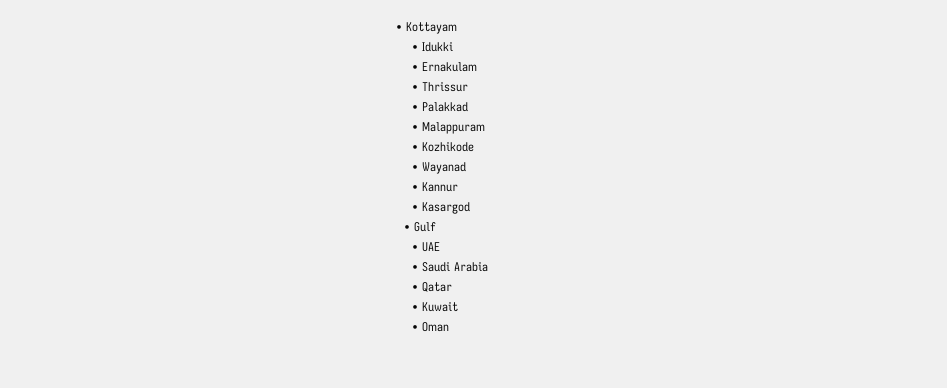• Kottayam
    • Idukki
    • Ernakulam
    • Thrissur
    • Palakkad
    • Malappuram
    • Kozhikode
    • Wayanad
    • Kannur
    • Kasargod
  • Gulf
    • UAE
    • Saudi Arabia
    • Qatar
    • Kuwait
    • Oman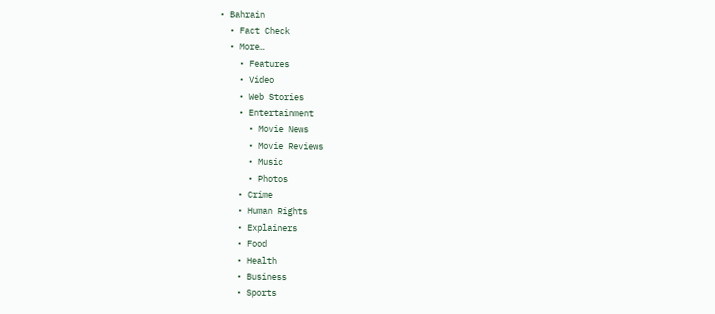• Bahrain
  • Fact Check
  • More…
    • Features
    • Video
    • Web Stories
    • Entertainment
      • Movie News
      • Movie Reviews
      • Music
      • Photos
    • Crime
    • Human Rights
    • Explainers
    • Food
    • Health
    • Business
    • Sports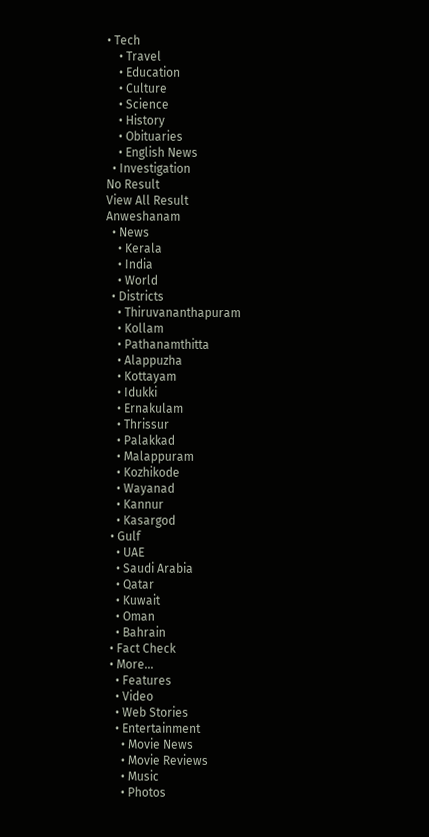• Tech
    • Travel
    • Education
    • Culture
    • Science
    • History
    • Obituaries
    • English News
  • Investigation
No Result
View All Result
Anweshanam
  • News
    • Kerala
    • India
    • World
  • Districts
    • Thiruvananthapuram
    • Kollam
    • Pathanamthitta
    • Alappuzha
    • Kottayam
    • Idukki
    • Ernakulam
    • Thrissur
    • Palakkad
    • Malappuram
    • Kozhikode
    • Wayanad
    • Kannur
    • Kasargod
  • Gulf
    • UAE
    • Saudi Arabia
    • Qatar
    • Kuwait
    • Oman
    • Bahrain
  • Fact Check
  • More…
    • Features
    • Video
    • Web Stories
    • Entertainment
      • Movie News
      • Movie Reviews
      • Music
      • Photos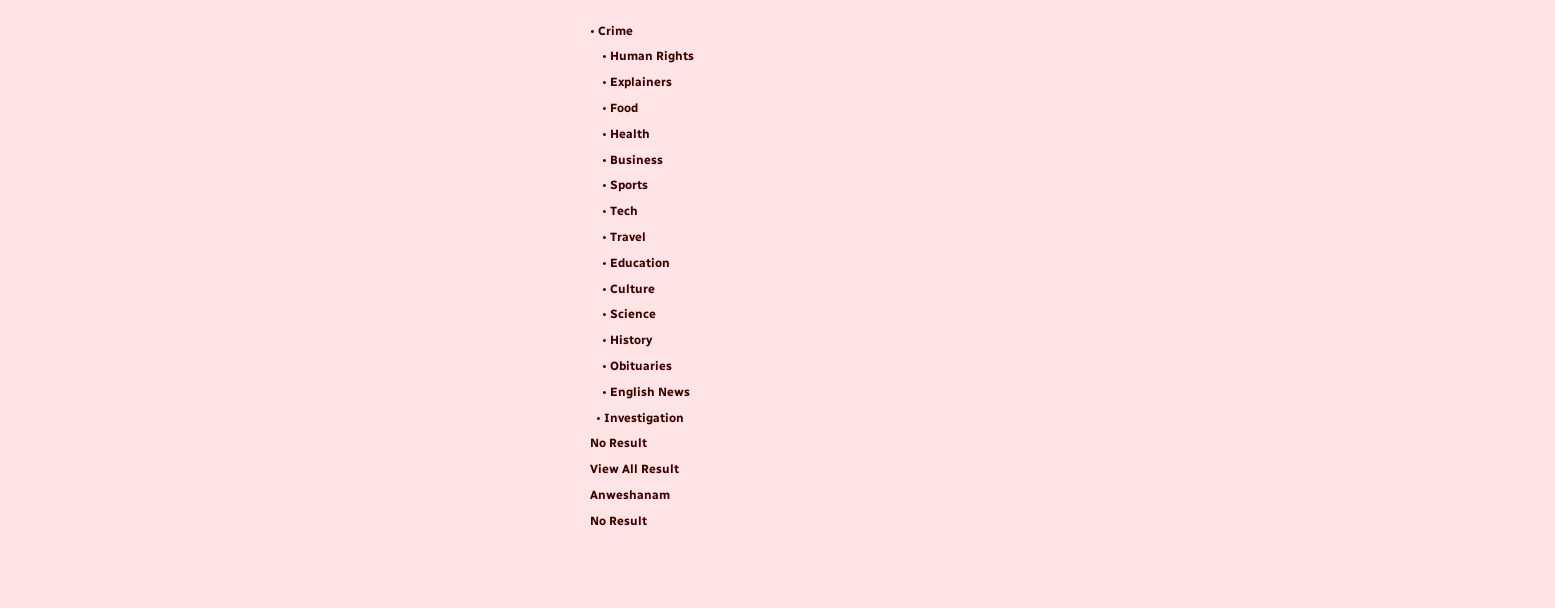• Crime
    • Human Rights
    • Explainers
    • Food
    • Health
    • Business
    • Sports
    • Tech
    • Travel
    • Education
    • Culture
    • Science
    • History
    • Obituaries
    • English News
  • Investigation
No Result
View All Result
Anweshanam
No Result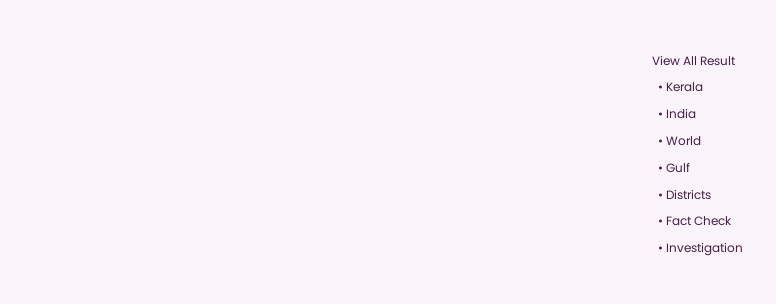View All Result
  • Kerala
  • India
  • World
  • Gulf
  • Districts
  • Fact Check
  • Investigation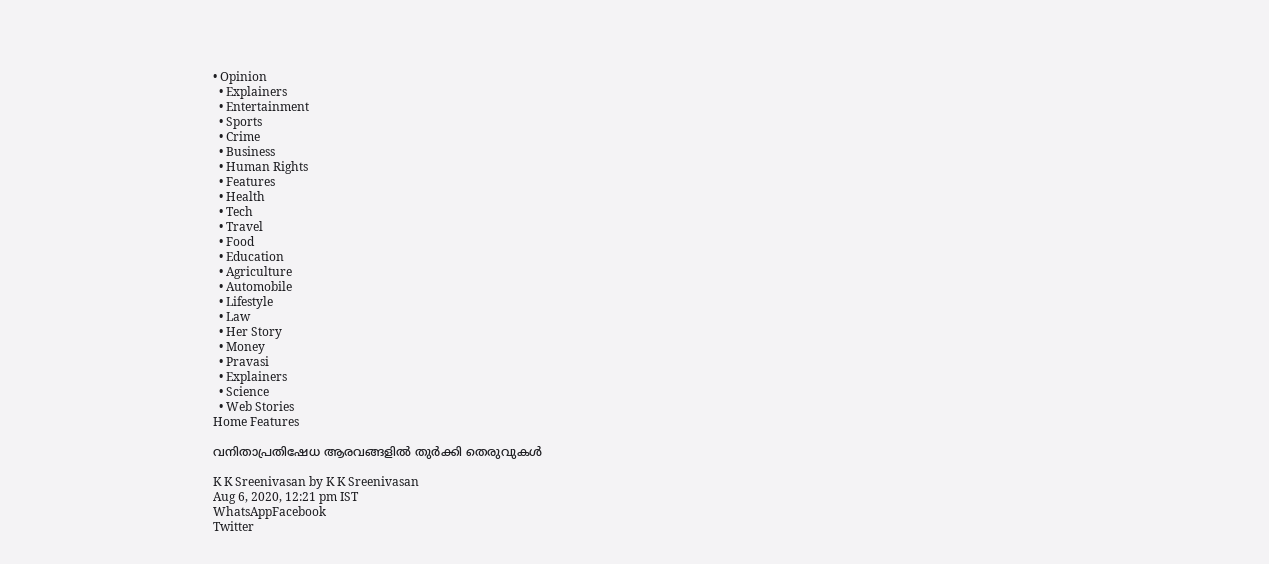• Opinion
  • Explainers
  • Entertainment
  • Sports
  • Crime
  • Business
  • Human Rights
  • Features
  • Health
  • Tech
  • Travel
  • Food
  • Education
  • Agriculture
  • Automobile
  • Lifestyle
  • Law
  • Her Story
  • Money
  • Pravasi
  • Explainers
  • Science
  • Web Stories
Home Features

വനിതാപ്രതിഷേധ ആരവങ്ങളില്‍ തുര്‍ക്കി തെരുവുകള്‍

K K Sreenivasan by K K Sreenivasan
Aug 6, 2020, 12:21 pm IST
WhatsAppFacebook
Twitter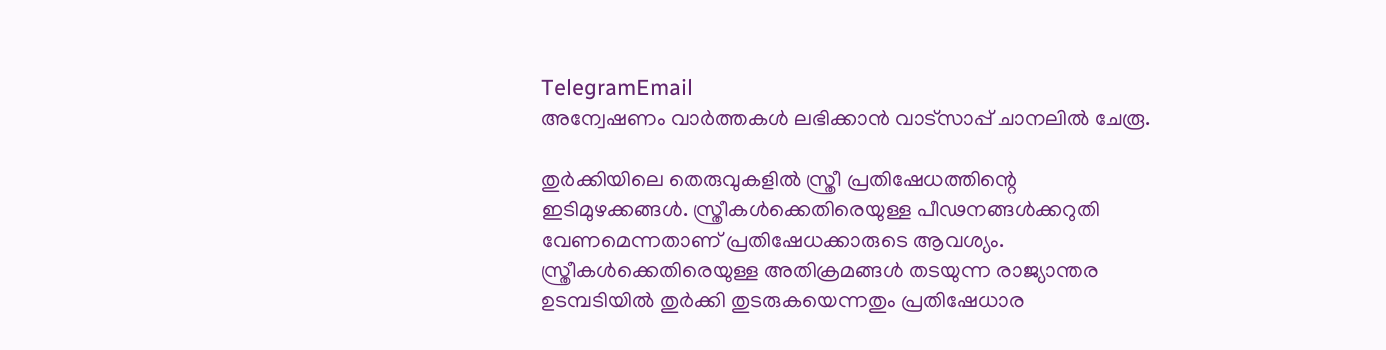TelegramEmail
അന്വേഷണം വാർത്തകൾ ലഭിക്കാന്‍ വാട്സാപ്പ് ചാനലില്‍ ചേരൂ.

തുര്‍ക്കിയിലെ തെരുവുകളില്‍ സ്ത്രീ പ്രതിഷേധത്തിന്റെ ഇടിമുഴക്കങ്ങള്‍. സ്ത്രീകള്‍ക്കെതിരെയുള്ള പീഢനങ്ങള്‍ക്കറുതി വേണമെന്നതാണ് പ്രതിഷേധക്കാരുടെ ആവശ്യം. സ്ത്രീകള്‍ക്കെതിരെയുള്ള അതിക്രമങ്ങള്‍ തടയുന്ന രാജ്യാന്തര ഉടമ്പടിയില്‍ തുര്‍ക്കി തുടരുകയെന്നതും പ്രതിഷേധാര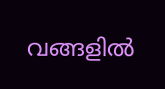വങ്ങളില്‍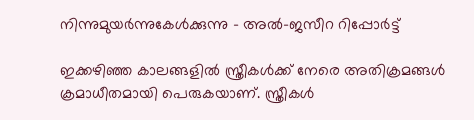നിന്നുമുയര്‍ന്നുകേള്‍ക്കുന്നു – അല്‍-ജസീറ റിപ്പോര്‍ട്ട്

ഇക്കഴിഞ്ഞ കാലങ്ങളില്‍ സ്ത്രീകള്‍ക്ക് നേരെ അതിക്രമങ്ങള്‍ ക്രമാധീതമായി പെരുകയാണ്. സ്ത്രീകള്‍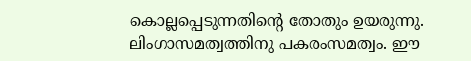കൊല്ലപ്പെടുന്നതിന്റെ തോതും ഉയരുന്നു. ലിംഗാസമത്വത്തിനു പകരംസമത്വം. ഈ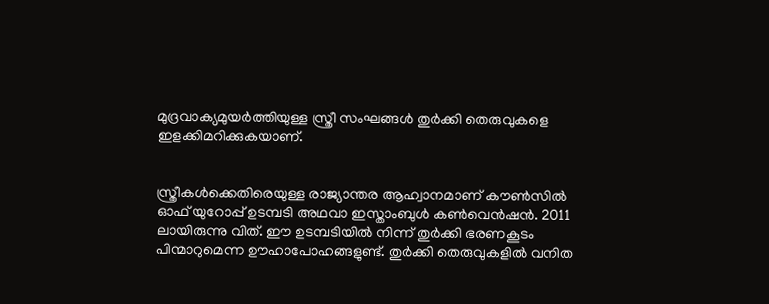മുദ്രവാക്യമുയര്‍ത്തിയുള്ള സ്ത്രീ സംഘങ്ങള്‍ തുര്‍ക്കി തെരുവുകളെ ഇളക്കിമറിക്കുകയാണ്.


സ്ത്രീകള്‍ക്കെതിരെയുള്ള രാജ്യാന്തര ആഹ്വാനമാണ് കൗണ്‍സില്‍ ഓഫ് യുറോപ്പ് ഉടമ്പടി അഥവാ ഇസ്താംബുള്‍ കണ്‍വെന്‍ഷന്‍. 2011 ലായിരുന്നു വിത്. ഈ ഉടമ്പടിയില്‍ നിന്ന് തുര്‍ക്കി ഭരണകൂടം പിന്മാറുമെന്ന ഊഹാപോഹങ്ങളുണ്ട്. തുര്‍ക്കി തെരുവുകളില്‍ വനിത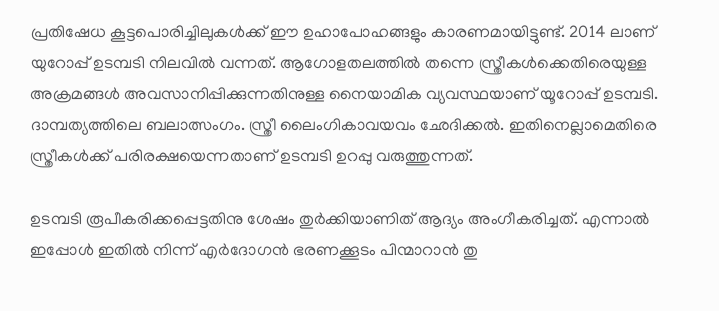പ്രതിഷേധ കൂട്ടപൊരിച്ചിലുകള്‍ക്ക് ഈ ഉഹാപോഹങ്ങളും കാരണമായിട്ടുണ്ട്. 2014 ലാണ് യുറോപ്പ് ഉടമ്പടി നിലവില്‍ വന്നത്. ആഗോളതലത്തില്‍ തന്നെ സ്ത്രീകള്‍ക്കെതിരെയുള്ള അക്രമങ്ങള്‍ അവസാനിപ്പിക്കുന്നതിനുള്ള നൈയാമിക വ്യവസ്ഥയാണ് യൂറോപ്പ് ഉടമ്പടി. ദാമ്പത്യത്തിലെ ബലാത്സംഗം. സ്ത്രീ ലൈംഗികാവയവം ഛേദിക്കല്‍. ഇതിനെല്ലാമെതിരെ സ്ത്രീകള്‍ക്ക് പരിരക്ഷയെന്നതാണ് ഉടമ്പടി ഉറപ്പു വരുത്തുന്നത്.

ഉടമ്പടി രൂപീകരിക്കപ്പെട്ടതിനു ശേഷം തുര്‍ക്കിയാണിത് ആദ്യം അംഗീകരിച്ചത്. എന്നാല്‍ ഇപ്പോള്‍ ഇതില്‍ നിന്ന് എര്‍ദോഗന്‍ ഭരണക്കൂടം പിന്മാറാന്‍ തു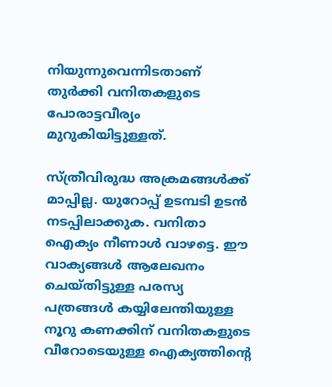നിയുന്നുവെന്നിടതാണ് തുര്‍ക്കി വനിതകളുടെ പോരാട്ടവീര്യം മുറുകിയിട്ടുള്ളത്.

സ്ത്രീവിരുദ്ധ അക്രമങ്ങള്‍ക്ക് മാപ്പില്ല. യുറോപ്പ് ഉടമ്പടി ഉടന്‍ നടപ്പിലാക്കുക. വനിതാ ഐക്യം നീണാള്‍ വാഴട്ടെ. ഈ വാക്യങ്ങള്‍ ആലേഖനം ചെയ്തിട്ടുള്ള പരസ്യ പത്രങ്ങള്‍ കയ്യിലേന്തിയുള്ള നൂറു കണക്കിന് വനിതകളുടെ വീറോടെയുള്ള ഐക്യത്തിന്റെ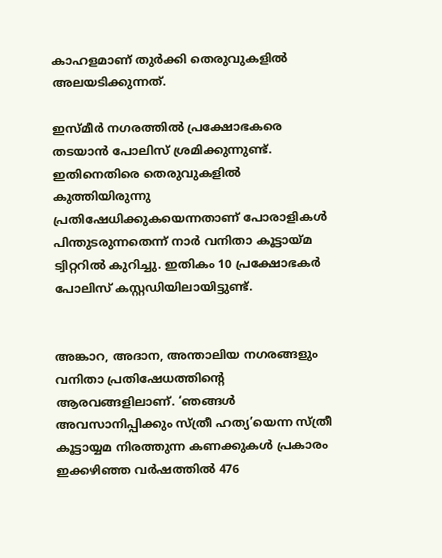കാഹളമാണ് തുര്‍ക്കി തെരുവുകളില്‍ അലയടിക്കുന്നത്.

ഇസ്മീര്‍ നഗരത്തില്‍ പ്രക്ഷോഭകരെ തടയാന്‍ പോലിസ് ശ്രമിക്കുന്നുണ്ട്. ഇതിനെതിരെ തെരുവുകളില്‍ കുത്തിയിരുന്നു പ്രതിഷേധിക്കുകയെന്നതാണ് പോരാളികള്‍ പിന്തുടരുന്നതെന്ന് നാര്‍ വനിതാ കൂട്ടായ്മ ട്വിറ്ററില്‍ കുറിച്ചു. ഇതികം 10 പ്രക്ഷോഭകര്‍ പോലിസ് കസ്റ്റഡിയിലായിട്ടുണ്ട്.


അങ്കാറ, അദാന, അന്താലിയ നഗരങ്ങളും വനിതാ പ്രതിഷേധത്തിന്റെ ആരവങ്ങളിലാണ്. ‘ഞങ്ങള്‍ അവസാനിപ്പിക്കും സ്ത്രീ ഹത്യ’യെന്ന സ്ത്രീ കൂട്ടായ്യമ നിരത്തുന്ന കണക്കുകള്‍ പ്രകാരം ഇക്കഴിഞ്ഞ വര്‍ഷത്തില്‍ 476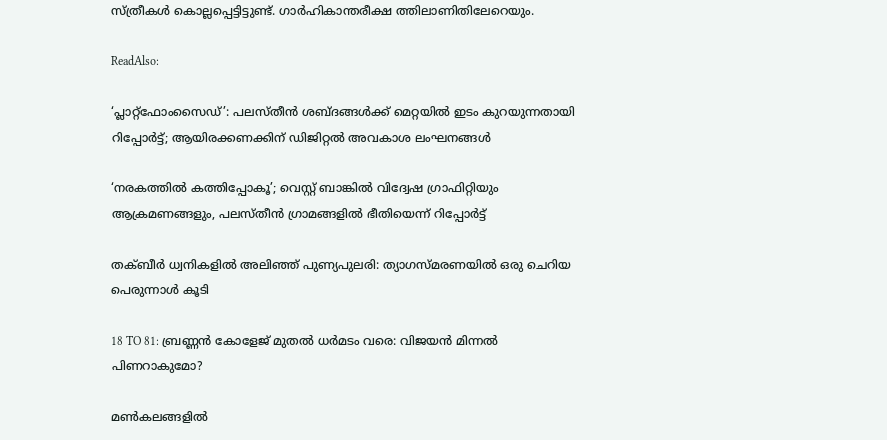സ്ത്രീകള്‍ കൊല്ലപ്പെട്ടിട്ടുണ്ട്. ഗാര്‍ഹികാന്തരീക്ഷ ത്തിലാണിതിലേറെയും.

ReadAlso:

‘പ്ലാറ്റ്ഫോംസൈഡ്’: പലസ്തീൻ ശബ്ദങ്ങൾക്ക് മെറ്റയിൽ ഇടം കുറയുന്നതായി റിപ്പോർട്ട്; ആയിരക്കണക്കിന് ഡിജിറ്റൽ അവകാശ ലംഘനങ്ങൾ

‘നരകത്തിൽ കത്തിപ്പോകൂ’; വെസ്റ്റ് ബാങ്കിൽ വിദ്വേഷ ഗ്രാഫിറ്റിയും ആക്രമണങ്ങളും, പലസ്തീൻ ഗ്രാമങ്ങളിൽ ഭീതിയെന്ന് റിപ്പോർട്ട്

തക്ബീർ ധ്വനികളിൽ അലിഞ്ഞ് പുണ്യപുലരി: ത്യാഗസ്മരണയിൽ ഒരു ചെറിയ പെരുന്നാൾ കൂടി

18 TO 81: ബ്രണ്ണൻ കോളേജ് മുതൽ ധർമടം വരെ: വിജയൻ മിന്നൽ പിണറാകുമോ?

മൺകലങ്ങളിൽ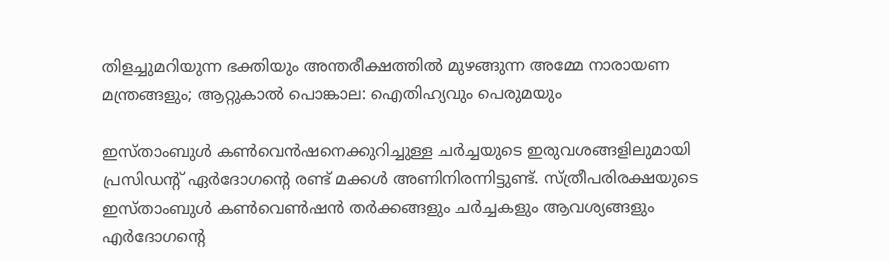തിളച്ചുമറിയുന്ന ഭക്തിയും അന്തരീക്ഷത്തിൽ മുഴങ്ങുന്ന അമ്മേ നാരായണ മന്ത്രങ്ങളും; ആറ്റുകാൽ പൊങ്കാല: ഐതിഹ്യവും പെരുമയും

ഇസ്താംബുള്‍ കണ്‍വെന്‍ഷനെക്കുറിച്ചുള്ള ചര്‍ച്ചയുടെ ഇരുവശങ്ങളിലുമായി പ്രസിഡന്റ് ഏര്‍ദോഗന്റെ രണ്ട് മക്കള്‍ അണിനിരന്നിട്ടുണ്ട്. സ്ത്രീപരിരക്ഷയുടെ ഇസ്താംബുള്‍ കണ്‍വെണ്‍ഷന്‍ തര്‍ക്കങ്ങളും ചര്‍ച്ചകളും ആവശ്യങ്ങളും എര്‍ദോഗന്റെ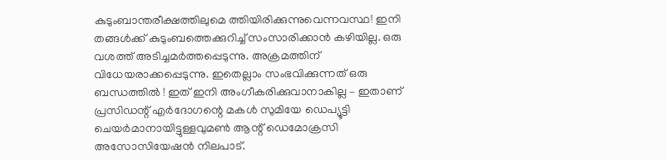കുടുംബാന്തരീക്ഷത്തിലുമെ ത്തിയിരിക്കുന്നുവെന്നവസ്ഥ! ഇനി തങ്ങള്‍ക്ക് കുടുംബത്തെക്കുറിച്ച് സംസാരിക്കാന്‍ കഴിയില്ല. ഒരു വശത്ത് അടിച്ചമര്‍ത്തപ്പെടുന്നു. അക്രമത്തിന് വിധേയരാക്കപ്പെടുന്നു. ഇതെല്ലാം സംഭവിക്കുന്നത് ഒരു ബന്ധത്തില്‍ ! ഇത് ഇനി അംഗീകരിക്കുവാനാകില്ല – ഇതാണ് പ്രസിഡന്റ് എര്‍ദോഗന്റെ മകള്‍ സുമിയേ ഡെപ്യൂട്ടി ചെയര്‍മാനായിട്ടുള്ളവുമണ്‍ ആന്റ് ഡെമോക്രസി അസോസിയേഷന്‍ നിലപാട്.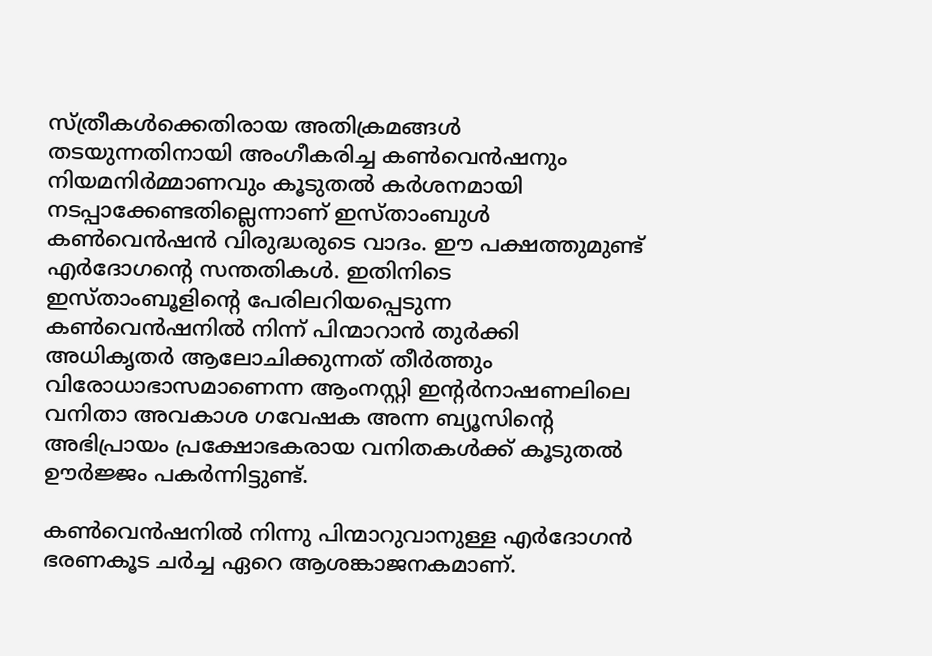സ്ത്രീകള്‍ക്കെതിരായ അതിക്രമങ്ങള്‍ തടയുന്നതിനായി അംഗീകരിച്ച കണ്‍വെന്‍ഷനും നിയമനിര്‍മ്മാണവും കൂടുതല്‍ കര്‍ശനമായി നടപ്പാക്കേണ്ടതില്ലെന്നാണ് ഇസ്താംബുള്‍ കണ്‍വെന്‍ഷന്‍ വിരുദ്ധരുടെ വാദം. ഈ പക്ഷത്തുമുണ്ട് എര്‍ദോഗന്റെ സന്തതികള്‍. ഇതിനിടെ ഇസ്താംബൂളിന്റെ പേരിലറിയപ്പെടുന്ന കണ്‍വെന്‍ഷനില്‍ നിന്ന് പിന്മാറാന്‍ തുര്‍ക്കി അധികൃതര്‍ ആലോചിക്കുന്നത് തീര്‍ത്തും വിരോധാഭാസമാണെന്ന ആംനസ്റ്റി ഇന്റര്‍നാഷണലിലെ വനിതാ അവകാശ ഗവേഷക അന്ന ബ്യൂസിന്റെ അഭിപ്രായം പ്രക്ഷോഭകരായ വനിതകള്‍ക്ക് കൂടുതല്‍ ഊര്‍ജ്ജം പകര്‍ന്നിട്ടുണ്ട്.

കണ്‍വെന്‍ഷനില്‍ നിന്നു പിന്മാറുവാനുള്ള എര്‍ദോഗന്‍ ഭരണകൂട ചര്‍ച്ച ഏറെ ആശങ്കാജനകമാണ്.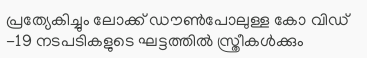പ്രത്യേകിച്ചും ലോക്ക് ഡൗണ്‍പോലുള്ള കോ വിഡ് -19 നടപടികളുടെ ഘട്ടത്തില്‍ സ്ത്രീകള്‍ക്കും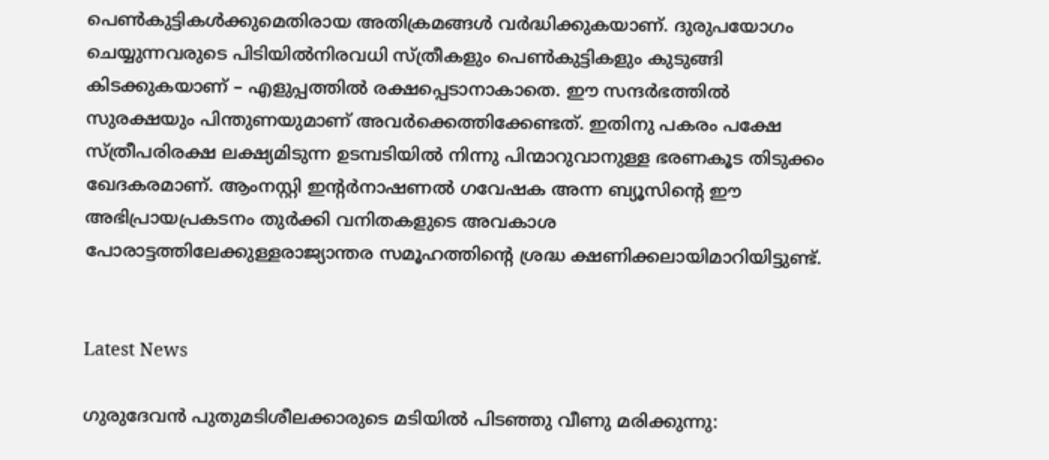പെണ്‍കുട്ടികള്‍ക്കുമെതിരായ അതിക്രമങ്ങള്‍ വര്‍ദ്ധിക്കുകയാണ്. ദുരുപയോഗം ചെയ്യുന്നവരുടെ പിടിയില്‍നിരവധി സ്ത്രീകളും പെണ്‍കുട്ടികളും കുടുങ്ങി കിടക്കുകയാണ് – എളുപ്പത്തില്‍ രക്ഷപ്പെടാനാകാതെ. ഈ സന്ദര്‍ഭത്തില്‍ സുരക്ഷയും പിന്തുണയുമാണ് അവര്‍ക്കെത്തിക്കേണ്ടത്. ഇതിനു പകരം പക്ഷേ സ്ത്രീപരിരക്ഷ ലക്ഷ്യമിടുന്ന ഉടമ്പടിയില്‍ നിന്നു പിന്മാറുവാനുള്ള ഭരണകൂട തിടുക്കം ഖേദകരമാണ്. ആംനസ്റ്റി ഇന്റര്‍നാഷണല്‍ ഗവേഷക അന്ന ബ്യൂസിന്റെ ഈ അഭിപ്രായപ്രകടനം തുര്‍ക്കി വനിതകളുടെ അവകാശ പോരാട്ടത്തിലേക്കുള്ളരാജ്യാന്തര സമൂഹത്തിന്റെ ശ്രദ്ധ ക്ഷണിക്കലായിമാറിയിട്ടുണ്ട്.


Latest News

ഗുരുദേവന്‍ പുതുമടിശീലക്കാരുടെ മടിയില്‍ പിടഞ്ഞു വീണു മരിക്കുന്നു: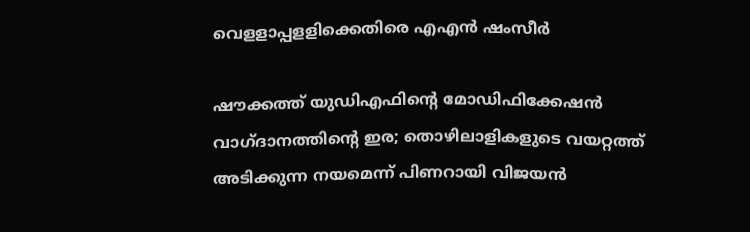വെളളാപ്പളളിക്കെതിരെ എഎന്‍ ഷംസീര്‍

ഷൗക്കത്ത് യുഡിഎഫിന്റെ മോഡിഫിക്കേഷൻ വാഗ്ദാനത്തിന്റെ ഇര; തൊഴിലാളികളുടെ വയറ്റത്ത് അടിക്കുന്ന നയമെന്ന് പിണറായി വിജയൻ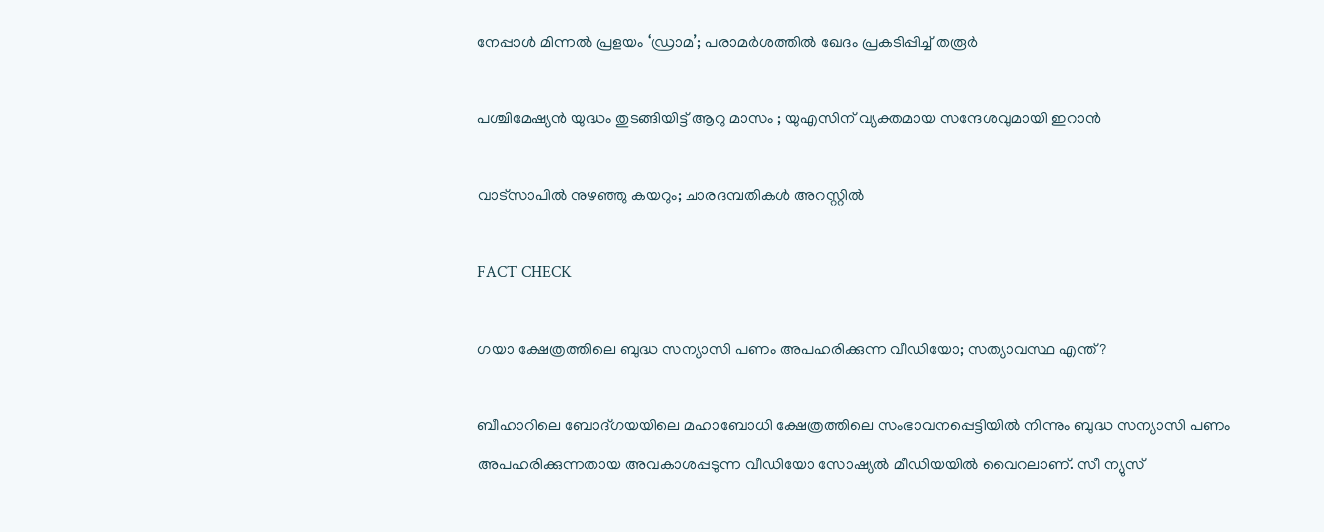നേപ്പാള്‍ മിന്നല്‍ പ്രളയം ‘ഡ്രാമ’; പരാമര്‍ശത്തില്‍ ഖേദം പ്രകടിപ്പിച്ച് തരൂര്‍

പശ്ചിമേഷ്യൻ യുദ്ധം തുടങ്ങിയിട്ട് ആറു മാസം ; യുഎസിന് വ്യക്തമായ സന്ദേശവുമായി ഇറാൻ

വാട്സാപിൽ നുഴഞ്ഞു കയറും; ചാരദമ്പതികൾ അറസ്റ്റിൽ

FACT CHECK

ഗയാ ക്ഷേത്രത്തിലെ ബുദ്ധ സന്യാസി പണം അപഹരിക്കുന്ന വീഡിയോ; സത്യാവസ്ഥ എന്ത്?

ബീഹാറിലെ ബോദ്ഗയയിലെ മഹാബോധി ക്ഷേത്രത്തിലെ സംഭാവനപ്പെട്ടിയില്‍ നിന്നും ബുദ്ധ സന്യാസി പണം അപഹരിക്കുന്നതായ അവകാശപ്പടുന്ന വീഡിയോ സോഷ്യല്‍ മീഡിയയില്‍ വൈറലാണ്. സീ ന്യുസ്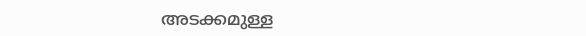അടക്കമുള്ള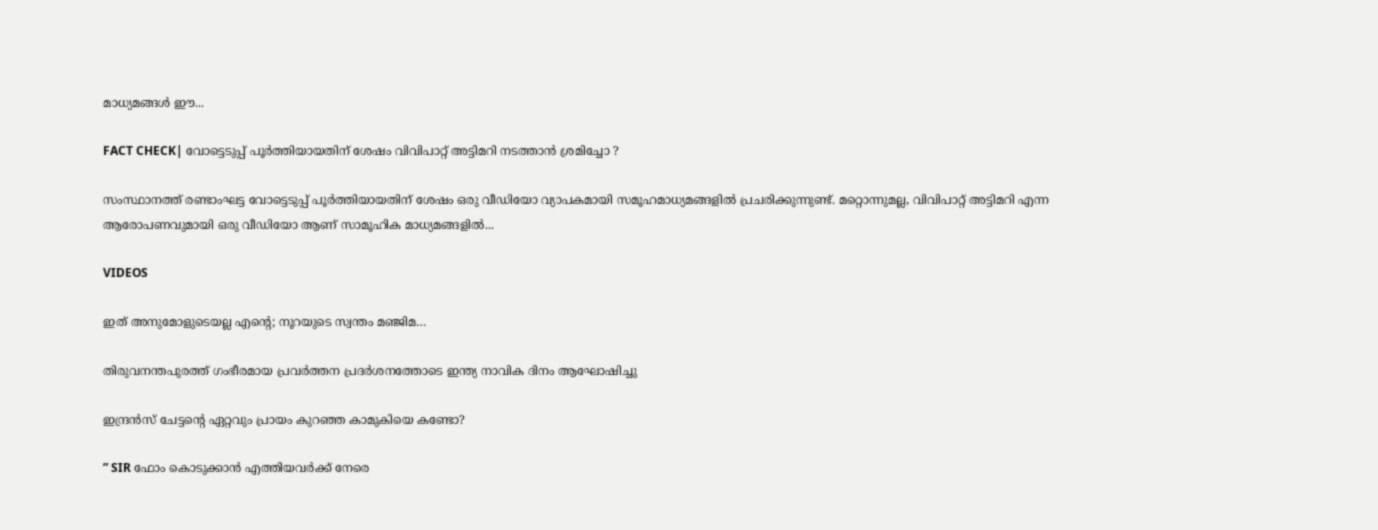മാധ്യമങ്ങള്‍ ഈ...

FACT CHECK| വോട്ടെടുപ്പ് പൂർത്തിയായതിന് ശേഷം വിവിപാറ്റ് അട്ടിമറി നടത്താൻ ശ്രമിച്ചോ ?

സംസ്ഥാനത്ത് രണ്ടാംഘട്ട വോട്ടെടുപ്പ് പൂർത്തിയായതിന് ശേഷം ഒരു വീഡിയോ വ്യാപകമായി സമൂഹമാധ്യമങ്ങളിൽ പ്രചരിക്കുന്നുണ്ട്. മറ്റൊന്നുമല്ല, വിവിപാറ്റ് അട്ടിമറി എന്ന ആരോപണവുമായി ഒരു വീഡിയോ ആണ് സാമൂഹിക മാധ്യമങ്ങളിൽ...

VIDEOS

ഇത് അനുമോളുടെയല്ല എന്റെ; നൂറയുടെ സ്വന്തം മഞ്ജിമ…

തിരുവനന്തപുരത്ത് ഗംഭീരമായ പ്രവർത്തന പ്രദർശനത്തോടെ ഇന്ത്യ നാവിക ദിനം ആഘോഷിച്ചു

ഇന്ദ്രൻസ് ചേട്ടന്റെ ഏറ്റവും പ്രായം കുറഞ്ഞ കാമുകിയെ കണ്ടോ?

” SIR ഫോം കൊടുക്കാൻ എത്തിയവർക്ക് നേരെ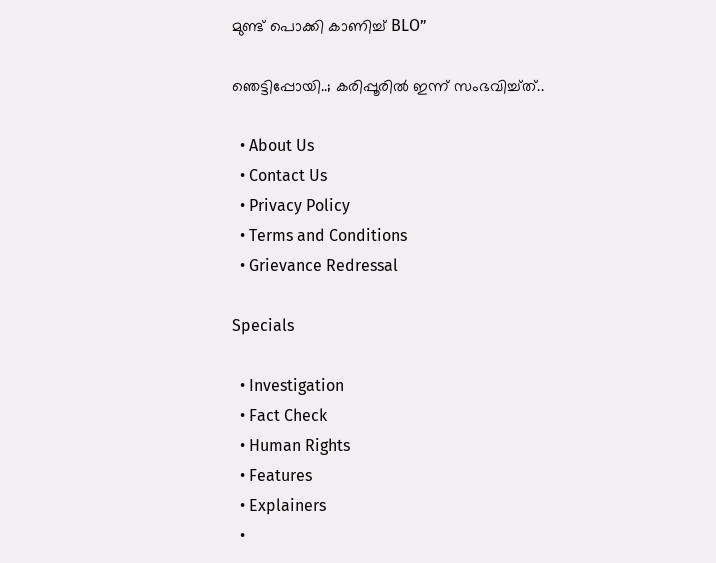മുണ്ട് പൊക്കി കാണിച്ച് BLO”

ഞെട്ടിപ്പോയി..; കരിപ്പൂരിൽ ഇന്ന് സംഭവിച്ച്ത്..

  • About Us
  • Contact Us
  • Privacy Policy
  • Terms and Conditions
  • Grievance Redressal

Specials

  • Investigation
  • Fact Check
  • Human Rights
  • Features
  • Explainers
  •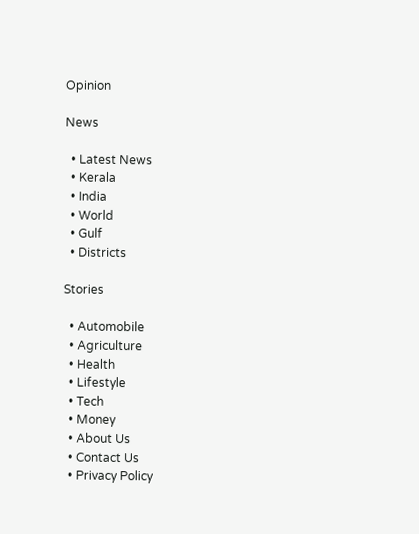Opinion

News

  • Latest News
  • Kerala
  • India
  • World
  • Gulf
  • Districts

Stories

  • Automobile
  • Agriculture
  • Health
  • Lifestyle
  • Tech
  • Money
  • About Us
  • Contact Us
  • Privacy Policy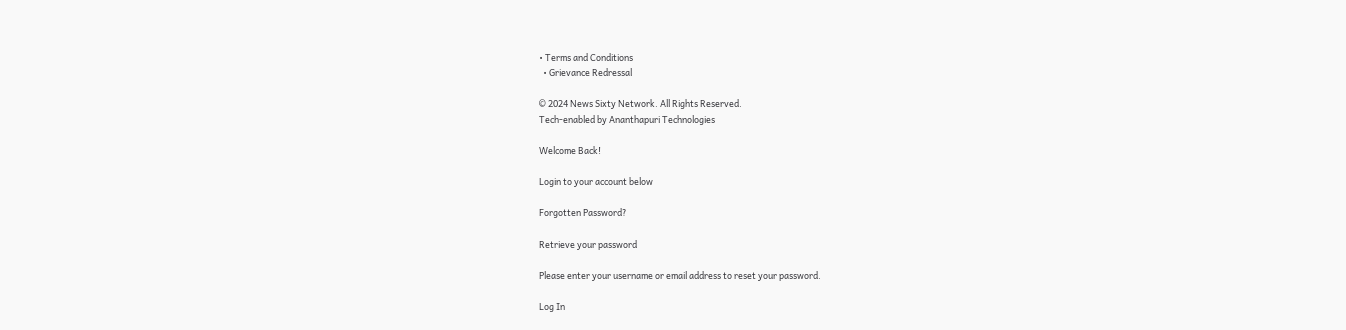• Terms and Conditions
  • Grievance Redressal

© 2024 News Sixty Network. All Rights Reserved.
Tech-enabled by Ananthapuri Technologies

Welcome Back!

Login to your account below

Forgotten Password?

Retrieve your password

Please enter your username or email address to reset your password.

Log In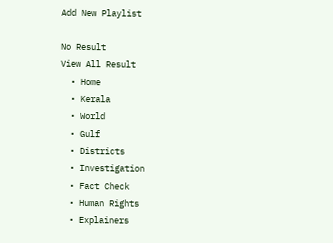Add New Playlist

No Result
View All Result
  • Home
  • Kerala
  • World
  • Gulf
  • Districts
  • Investigation
  • Fact Check
  • Human Rights
  • Explainers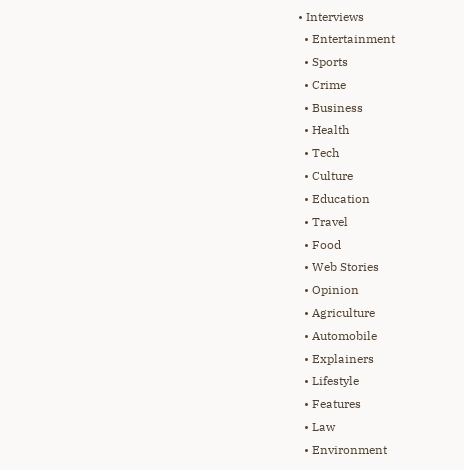• Interviews
  • Entertainment
  • Sports
  • Crime
  • Business
  • Health
  • Tech
  • Culture
  • Education
  • Travel
  • Food
  • Web Stories
  • Opinion
  • Agriculture
  • Automobile
  • Explainers
  • Lifestyle
  • Features
  • Law
  • Environment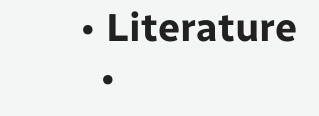• Literature
  •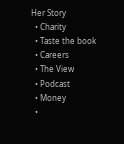Her Story
  • Charity
  • Taste the book
  • Careers
  • The View
  • Podcast
  • Money
  •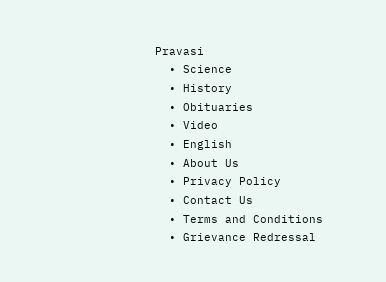Pravasi
  • Science
  • History
  • Obituaries
  • Video
  • English
  • About Us
  • Privacy Policy
  • Contact Us
  • Terms and Conditions
  • Grievance Redressal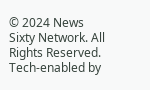© 2024 News Sixty Network. All Rights Reserved.
Tech-enabled by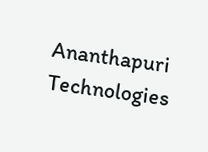Ananthapuri Technologies